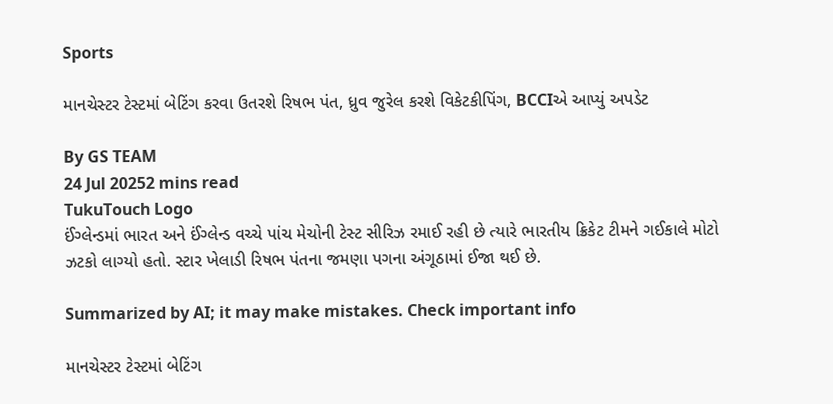Sports

માનચેસ્ટર ટેસ્ટમાં બેટિંગ કરવા ઉતરશે રિષભ પંત, ધ્રુવ જુરેલ કરશે વિકેટકીપિંગ, BCCIએ આપ્યું અપડેટ

By GS TEAM
24 Jul 20252 mins read
TukuTouch Logo
ઈંગ્લેન્ડમાં ભારત અને ઈંગ્લેન્ડ વચ્ચે પાંચ મેચોની ટેસ્ટ સીરિઝ રમાઈ રહી છે ત્યારે ભારતીય ક્રિકેટ ટીમને ગઈકાલે મોટો ઝટકો લાગ્યો હતો. સ્ટાર ખેલાડી રિષભ પંતના જમણા પગના અંગૂઠામાં ઈજા થઈ છે.

Summarized by AI; it may make mistakes. Check important info

માનચેસ્ટર ટેસ્ટમાં બેટિંગ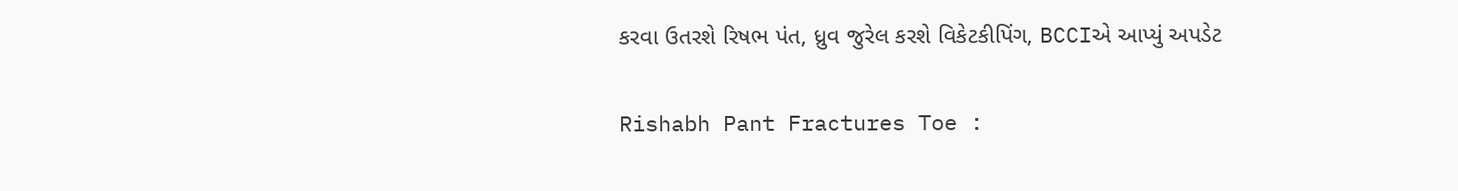કરવા ઉતરશે રિષભ પંત, ધ્રુવ જુરેલ કરશે વિકેટકીપિંગ, BCCIએ આપ્યું અપડેટ

Rishabh Pant Fractures Toe :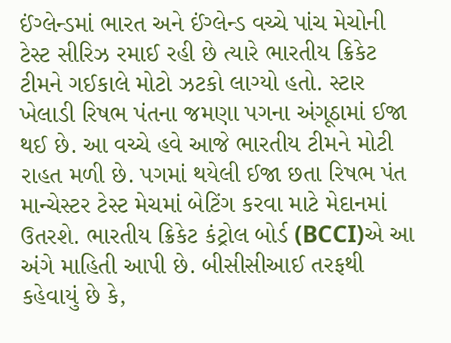ઈંગ્લેન્ડમાં ભારત અને ઈંગ્લેન્ડ વચ્ચે પાંચ મેચોની ટેસ્ટ સીરિઝ રમાઈ રહી છે ત્યારે ભારતીય ક્રિકેટ ટીમને ગઈકાલે મોટો ઝટકો લાગ્યો હતો. સ્ટાર ખેલાડી રિષભ પંતના જમણા પગના અંગૂઠામાં ઈજા થઈ છે. આ વચ્ચે હવે આજે ભારતીય ટીમને મોટી રાહત મળી છે. પગમાં થયેલી ઈજા છતા રિષભ પંત માન્ચેસ્ટર ટેસ્ટ મેચમાં બેટિંગ કરવા માટે મેદાનમાં ઉતરશે. ભારતીય ક્રિકેટ કંટ્રોલ બોર્ડ (BCCI)એ આ અંગે માહિતી આપી છે. બીસીસીઆઈ તરફથી કહેવાયું છે કે,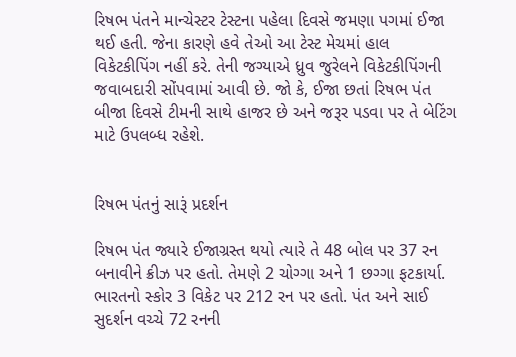રિષભ પંતને માન્ચેસ્ટર ટેસ્ટના પહેલા દિવસે જમણા પગમાં ઈજા થઈ હતી. જેના કારણે હવે તેઓ આ ટેસ્ટ મેચમાં હાલ વિકેટકીપિંગ નહીં કરે. તેની જગ્યાએ ધ્રુવ જુરેલને વિકેટકીપિંગની જવાબદારી સોંપવામાં આવી છે. જો કે, ઈજા છતાં રિષભ પંત બીજા દિવસે ટીમની સાથે હાજર છે અને જરૂર પડવા પર તે બેટિંગ માટે ઉપલબ્ધ રહેશે.


રિષભ પંતનું સારૂં પ્રદર્શન

રિષભ પંત જ્યારે ઈજાગ્રસ્ત થયો ત્યારે તે 48 બોલ પર 37 રન બનાવીને ક્રીઝ પર હતો. તેમણે 2 ચોગ્ગા અને 1 છગ્ગા ફટકાર્યા. ભારતનો સ્કોર 3 વિકેટ પર 212 રન પર હતો. પંત અને સાઈ સુદર્શન વચ્ચે 72 રનની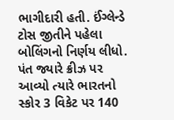ભાગીદારી હતી. ઈંગ્લેન્ડે ટોસ જીતીને પહેલા બોલિંગનો નિર્ણય લીધો. પંત જ્યારે ક્રીઝ પર આવ્યો ત્યારે ભારતનો સ્કોર 3 વિકેટ પર 140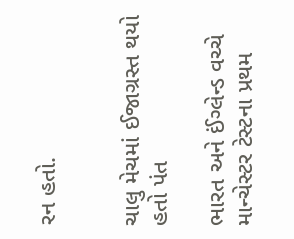રન હતો.


ચાલુ મેચમાં ઈજાગ્રસ્ત થયો હતો પંત

ભારત અને ઈંગ્લેન્ડ વચ્ચે માન્ચેસ્ટર ટેસ્ટના પ્રથમ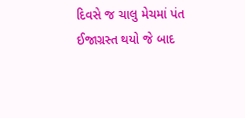દિવસે જ ચાલુ મેચમાં પંત ઈજાગ્રસ્ત થયો જે બાદ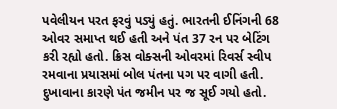પવેલીયન પરત ફરવું પડ્યું હતું. ભારતની ઈનિંગની 68 ઓવર સમાપ્ત થઈ હતી અને પંત 37 રન પર બેટિંગ કરી રહ્યો હતો. ક્રિસ વોક્સની ઓવરમાં રિવર્સ સ્વીપ રમવાના પ્રયાસમાં બોલ પંતના પગ પર વાગી હતી. દુખાવાના કારણે પંત જમીન પર જ સૂઈ ગયો હતો.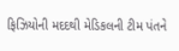ફિઝિયોની મદદથી મેડિકલની ટીમ પંતને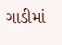ગાડીમાં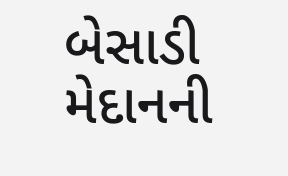બેસાડી મેદાનની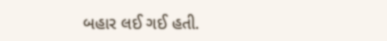બહાર લઈ ગઈ હતી.